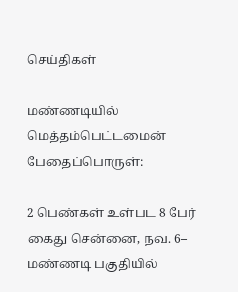செய்திகள்

மண்ணடியில் மெத்தம்பெட்டமைன் பேதைப்பொருள்:

2 பெண்கள் உள்பட 8 பேர் கைது சென்னை, நவ. 6– மண்ணடி பகுதியில்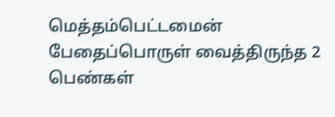மெத்தம்பெட்டமைன் பேதைப்பொருள் வைத்திருந்த 2 பெண்கள்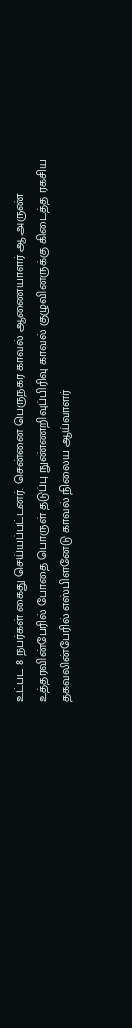உட்பட 8 நபர்கள் கைது செய்யப்பட்டனர். சென்னை பெருநகர காவல் ஆணையாளர் ஆ.அருண் உத்தரவின்பேரில் போதை பொருள் தடுப்பு நுண்ணறிவுப்பிரிவு காவல் குழுவினருக்கு கிடைத்த ரகசிய தகவலின்பேரில் எஸ்பிளனேடு காவல் நிலைய ஆய்வாளர்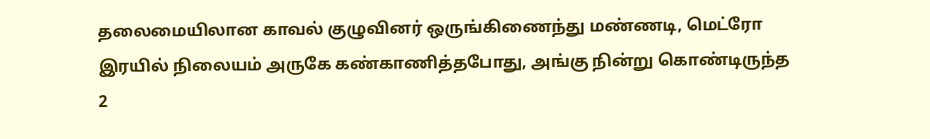தலைமையிலான காவல் குழுவினர் ஒருங்கிணைந்து மண்ணடி, மெட்ரோ இரயில் நிலையம் அருகே கண்காணித்தபோது, அங்கு நின்று கொண்டிருந்த 2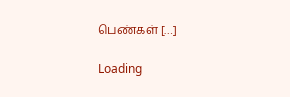பெண்கள் […]

Loading